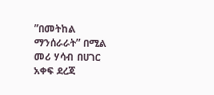”በመትከል ማንሰራራት” በሚል መሪ ሃሳብ በሀገር አቀፍ ደረጃ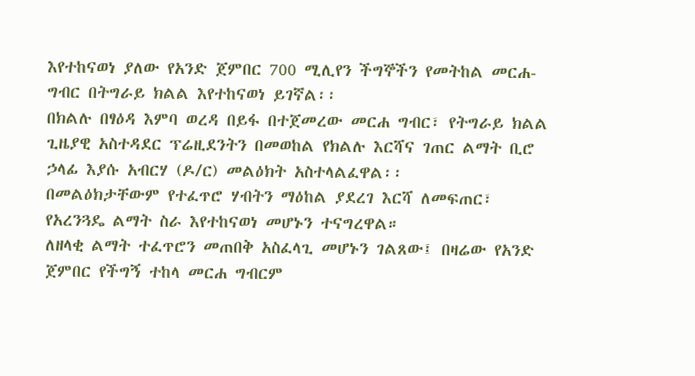እየተከናወነ ያለው የአንድ ጀምበር 700 ሚሊየን ችግኞችን የመትከል መርሐ-ግብር በትግራይ ክልል እየተከናወነ ይገኛል፡፡
በክልሉ በፃዕዳ እምባ ወረዳ በይፋ በተጀመረው መርሐ ግብር፣ የትግራይ ክልል ጊዜያዊ አስተዳደር ፕሬዚደንትን በመወከል የክልሉ እርሻና ገጠር ልማት ቢሮ ኃላፊ እያሱ አብርሃ (ዶ/ር) መልዕክት አስተላልፈዋል፡፡
በመልዕክታቸውም የተፈጥሮ ሃብትን ማዕከል ያደረገ እርሻ ለመፍጠር፣ የአረንጓዴ ልማት ስራ እየተከናወነ መሆኑን ተናግረዋል።
ለዘላቂ ልማት ተፈጥሮን መጠበቅ አስፈላጊ መሆኑን ገልጸው፤ በዛሬው የአንድ ጀምበር የችግኝ ተከላ መርሐ ግብርም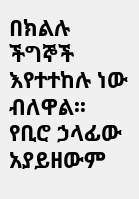በክልሉ ችግኞች እየተተከሉ ነው ብለዋል፡፡
የቢሮ ኃላፊው አያይዘውም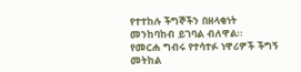የተተከሉ ችግኞችን በዘላቂነት መንከባከብ ይገባል ብለዋል፡፡
የመርሐ ግብሩ የተሳተፉ ነዋሪዎች ችግኝ መትከል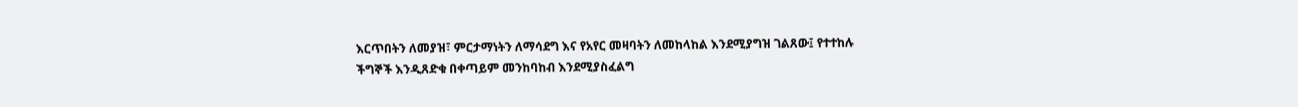እርጥበትን ለመያዝ፣ ምርታማነትን ለማሳደግ እና የአየር መዛባትን ለመከላከል እንደሚያግዝ ገልጸው፤ የተተከሉ ችግኞች እንዲጸድቁ በቀጣይም መንከባከብ እንደሚያስፈልግ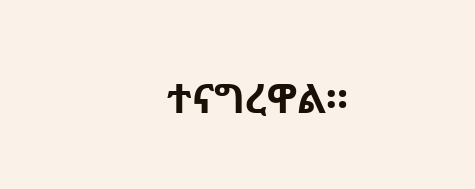ተናግረዋል።